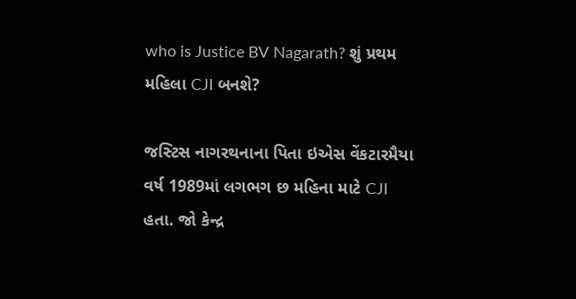who is Justice BV Nagarath? શું પ્રથમ મહિલા CJI બનશે?

જસ્ટિસ નાગરથનાના પિતા ઇએસ વેંકટારમૈયા વર્ષ 1989માં લગભગ છ મહિના માટે CJI હતા. જો કેન્દ્ર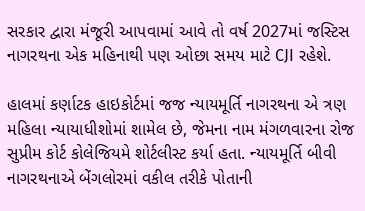સરકાર દ્વારા મંજૂરી આપવામાં આવે તો વર્ષ 2027માં જસ્ટિસ નાગરથના એક મહિનાથી પણ ઓછા સમય માટે CJI રહેશે.

હાલમાં કર્ણાટક હાઇકોર્ટમાં જજ ન્યાયમૂર્તિ નાગરથના એ ત્રણ મહિલા ન્યાયાધીશોમાં શામેલ છે, જેમના નામ મંગળવારના રોજ સુપ્રીમ કોર્ટ કોલેજિયમે શોર્ટલીસ્ટ કર્યા હતા. ન્યાયમૂર્તિ બીવી નાગરથનાએ બેંગલોરમાં વકીલ તરીકે પોતાની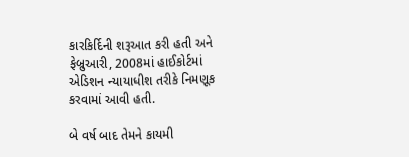કારકિર્દિની શરૂઆત કરી હતી અને ફેબ્રુઆરી, 2008માં હાઈકોર્ટમાં એડિશન ન્યાયાધીશ તરીકે નિમણૂક કરવામાં આવી હતી.

બે વર્ષ બાદ તેમને કાયમી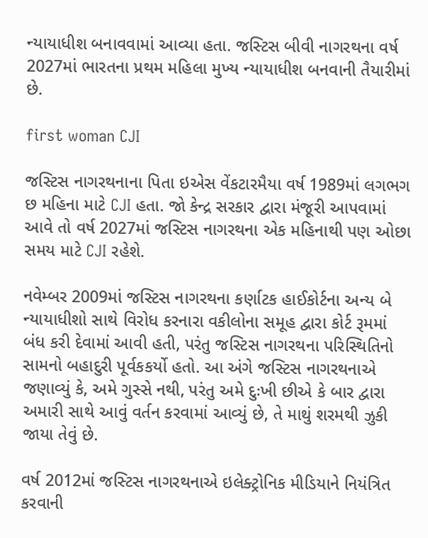ન્યાયાધીશ બનાવવામાં આવ્યા હતા. જસ્ટિસ બીવી નાગરથના વર્ષ 2027માં ભારતના પ્રથમ મહિલા મુખ્ય ન્યાયાધીશ બનવાની તૈયારીમાં છે.

first woman CJI

જસ્ટિસ નાગરથનાના પિતા ઇએસ વેંકટારમૈયા વર્ષ 1989માં લગભગ છ મહિના માટે CJI હતા. જો કેન્દ્ર સરકાર દ્વારા મંજૂરી આપવામાં આવે તો વર્ષ 2027માં જસ્ટિસ નાગરથના એક મહિનાથી પણ ઓછા સમય માટે CJI રહેશે.

નવેમ્બર 2009માં જસ્ટિસ નાગરથના કર્ણાટક હાઈકોર્ટના અન્ય બે ન્યાયાધીશો સાથે વિરોધ કરનારા વકીલોના સમૂહ દ્વારા કોર્ટ રૂમમાં બંધ કરી દેવામાં આવી હતી, પરંતુ જસ્ટિસ નાગરથના પરિસ્થિતિનો સામનો બહાદુરી પૂર્વકકર્યો હતો. આ અંગે જસ્ટિસ નાગરથનાએ જણાવ્યું કે, અમે ગુસ્સે નથી, પરંતુ અમે દુઃખી છીએ કે બાર દ્વારા અમારી સાથે આવું વર્તન કરવામાં આવ્યું છે, તે માથું શરમથી ઝુકી જાયા તેવું છે.

વર્ષ 2012માં જસ્ટિસ નાગરથનાએ ઇલેક્ટ્રોનિક મીડિયાને નિયંત્રિત કરવાની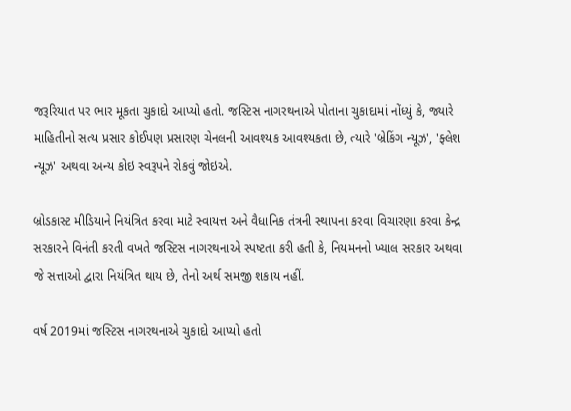જરૂરિયાત પર ભાર મૂકતા ચુકાદો આપ્યો હતો. જસ્ટિસ નાગરથનાએ પોતાના ચુકાદામાં નોંધ્યું કે, જ્યારે માહિતીનો સત્ય પ્રસાર કોઈપણ પ્રસારણ ચેનલની આવશ્યક આવશ્યકતા છે, ત્યારે 'બ્રેકિંગ ન્યૂઝ', 'ફ્લેશ ન્યૂઝ' અથવા અન્ય કોઇ સ્વરૂપને રોકવું જોઇએ.

બ્રોડકાસ્ટ મીડિયાને નિયંત્રિત કરવા માટે સ્વાયત્ત અને વૈધાનિક તંત્રની સ્થાપના કરવા વિચારણા કરવા કેન્દ્ર સરકારને વિનંતી કરતી વખતે જસ્ટિસ નાગરથનાએ સ્પષ્ટતા કરી હતી કે, નિયમનનો ખ્યાલ સરકાર અથવા જે સત્તાઓ દ્વારા નિયંત્રિત થાય છે, તેનો અર્થ સમજી શકાય નહીં.

વર્ષ 2019માં જસ્ટિસ નાગરથનાએ ચુકાદો આપ્યો હતો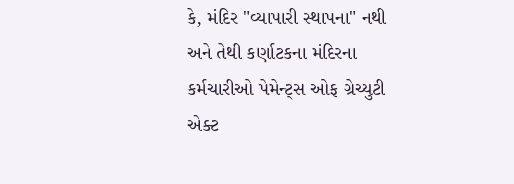કે, મંદિર "વ્યાપારી સ્થાપના" નથી અને તેથી કર્ણાટકના મંદિરના કર્મચારીઓ પેમેન્ટ્સ ઓફ ગ્રેચ્યુટી એક્ટ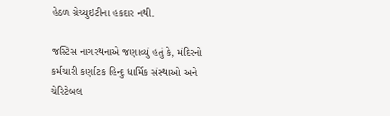હેઠળ ગ્રેચ્યુઇટીના હકદાર નથી.

જસ્ટિસ નાગરથનાએ જણાવ્યું હતું કે, મંદિરનો કર્મચારી કર્ણાટક હિન્દુ ધાર્મિક સંસ્થાઓ અને ચેરિટેબલ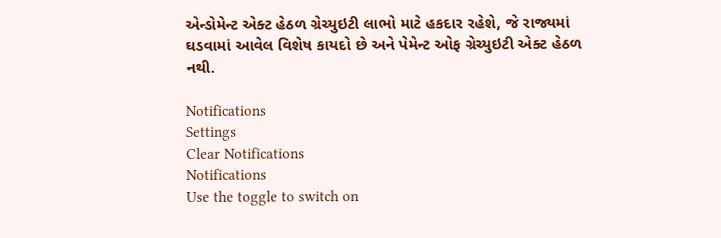એન્ડોમેન્ટ એક્ટ હેઠળ ગ્રેચ્યુઇટી લાભો માટે હકદાર રહેશે, જે રાજ્યમાં ઘડવામાં આવેલ વિશેષ કાયદો છે અને પેમેન્ટ ઓફ ગ્રેચ્યુઇટી એક્ટ હેઠળ નથી.

Notifications
Settings
Clear Notifications
Notifications
Use the toggle to switch on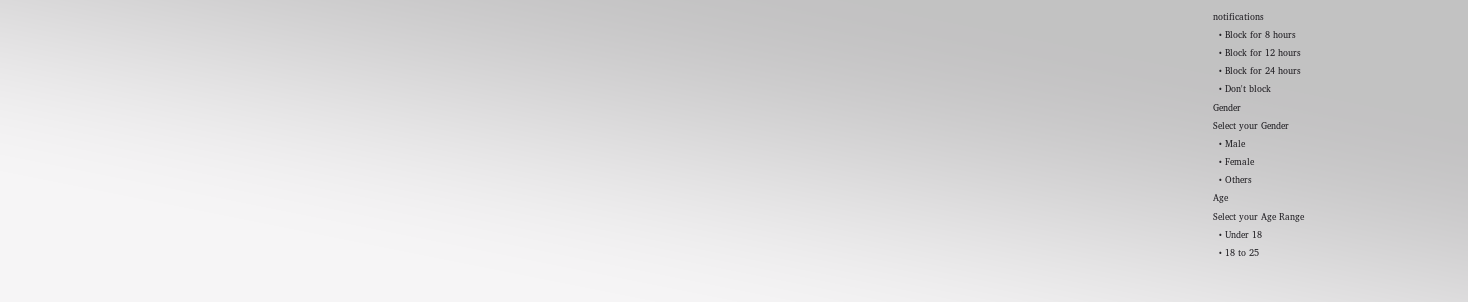notifications
  • Block for 8 hours
  • Block for 12 hours
  • Block for 24 hours
  • Don't block
Gender
Select your Gender
  • Male
  • Female
  • Others
Age
Select your Age Range
  • Under 18
  • 18 to 25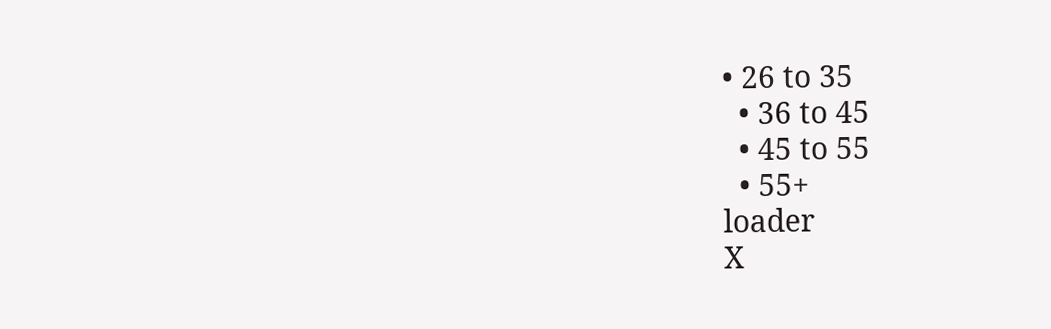• 26 to 35
  • 36 to 45
  • 45 to 55
  • 55+
loader
X